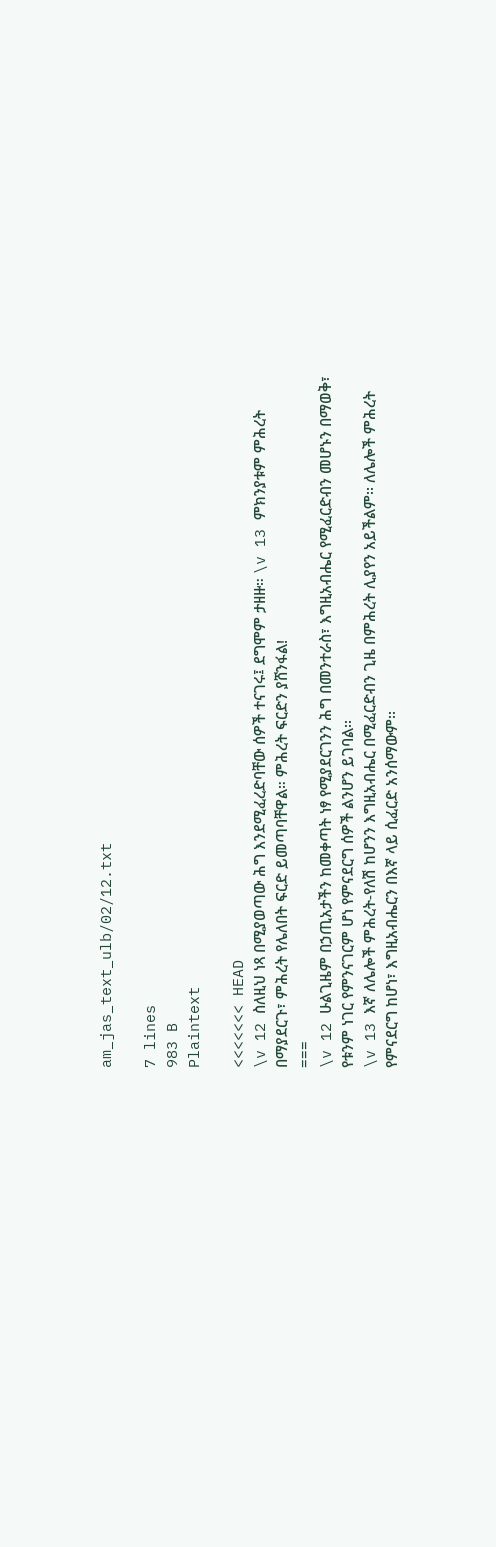am_jas_text_ulb/02/12.txt

7 lines
983 B
Plaintext

<<<<<<< HEAD
\v 12 ስለዚህ ነጻ በሚያወጣው ሕግ እንደሚፈረድባቸው ሰዎች ተናገሩ፤ ደግሞም ታዘዙ። \v 13 ምክንያቱም ምሕረት በማያደርጉ፣ ምሕረት የሌለበት ፍርድ ይመጣባቸዋል። ምሕረት ፍርድን ያሸንፋል!
===
\v 12 ሁልጊዜም በኃጢአታችን ከመቀጣት ነፃ የሚያደርገንን ሕግ በመንተራስ፣ እግዚአብሔር የሚፈርድብን መሆኑን በማወቅ፣ የቱንም ነገር የምንናገርም ሆነ የምናደርግ ሰዎች ልንሆን ይገባል፡፡
\v 13 እኛ ለሌሎች ምሕረት-የለሽ ከሆንን እግዚአብሔር በሚፈርድብን ጊዜ በምሕረት ሊያየን አይችልም፡፡ ለሌሎች ምሕረት የምናደርግ ከሆነ፣ እግዚአብሔርን በእኛ ላይ ሲፈርድ አንሰማውም፡፡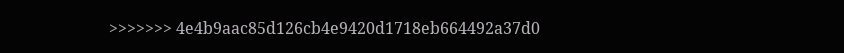>>>>>>> 4e4b9aac85d126cb4e9420d1718eb664492a37d0